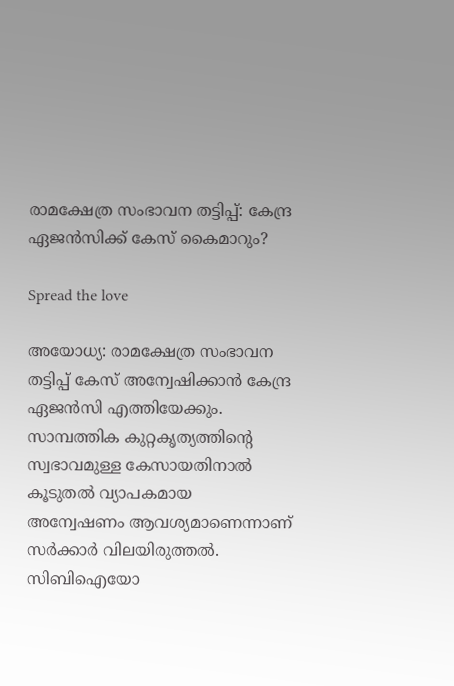രാമക്ഷേത്ര സംഭാവന തട്ടിപ്പ്: കേന്ദ്ര ഏജൻസിക്ക് കേസ് കൈമാറും?

Spread the love

അയോധ്യ: രാമക്ഷേത്ര സംഭാവന തട്ടിപ്പ് കേസ് അന്വേഷിക്കാൻ കേന്ദ്ര ഏജൻസി എത്തിയേക്കും. സാമ്പത്തിക കുറ്റകൃത്യത്തിന്റെ സ്വഭാവമുള്ള കേസായതിനാൽ കൂടുതൽ വ്യാപകമായ അന്വേഷണം ആവശ്യമാണെന്നാണ് സർക്കാർ വിലയിരുത്തൽ. സിബിഐയോ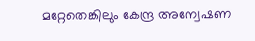മറ്റേതെങ്കിലും കേന്ദ്ര അന്വേഷണ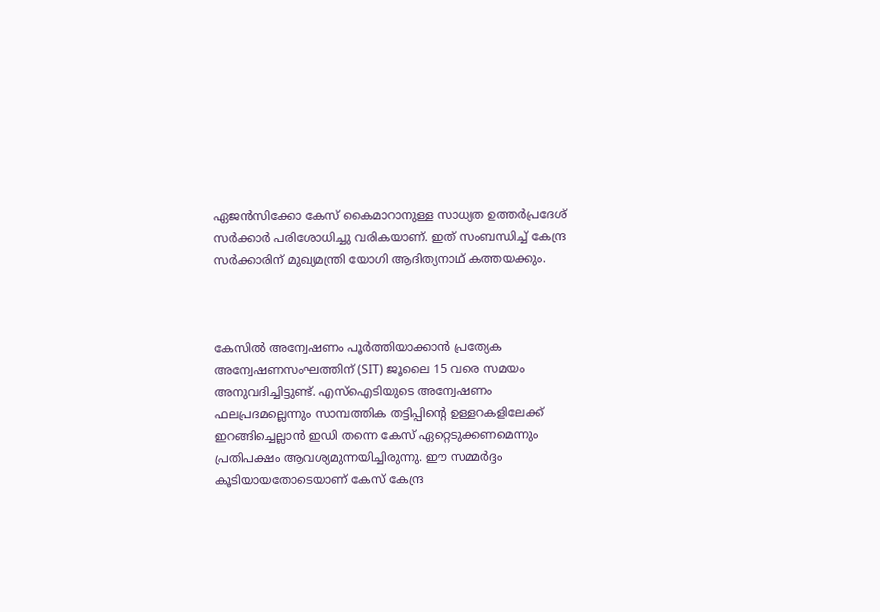ഏജൻസിക്കോ കേസ് കൈമാറാനുള്ള സാധ്യത ഉത്തർപ്രദേശ് സർക്കാർ പരിശോധിച്ചു വരികയാണ്. ഇത് സംബന്ധിച്ച് കേന്ദ്ര സർക്കാരിന് മുഖ്യമന്ത്രി യോഗി ആദിത്യനാഥ് കത്തയക്കും.



കേസിൽ അന്വേഷണം പൂർത്തിയാക്കാൻ പ്രത്യേക അന്വേഷണസംഘത്തിന് (SIT) ജൂലൈ 15 വരെ സമയം അനുവദിച്ചിട്ടുണ്ട്. എസ്ഐടിയുടെ അന്വേഷണം ഫലപ്രദമല്ലെന്നും സാമ്പത്തിക തട്ടിപ്പിന്റെ ഉള്ളറകളിലേക്ക് ഇറങ്ങിച്ചെല്ലാൻ ഇഡി തന്നെ കേസ് ഏറ്റെടുക്കണമെന്നും പ്രതിപക്ഷം ആവശ്യമുന്നയിച്ചിരുന്നു. ഈ സമ്മർദ്ദം കൂടിയായതോടെയാണ് കേസ് കേന്ദ്ര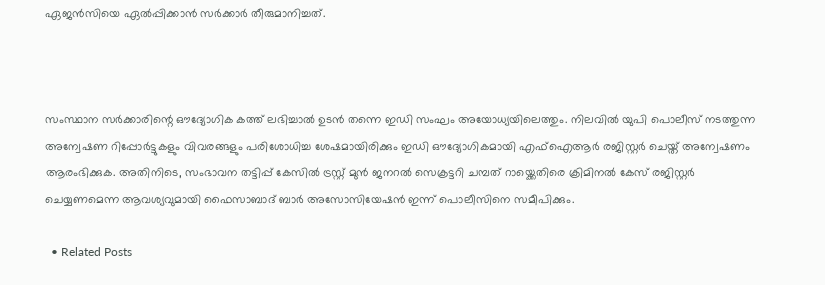ഏജൻസിയെ ഏൽപ്പിക്കാൻ സർക്കാർ തീരുമാനിച്ചത്.



സംസ്ഥാന സർക്കാരിന്റെ ഔദ്യോഗിക കത്ത് ലഭിച്ചാൽ ഉടൻ തന്നെ ഇഡി സംഘം അയോധ്യയിലെത്തും. നിലവിൽ യുപി പൊലീസ് നടത്തുന്ന അന്വേഷണ റിപ്പോർട്ടുകളും വിവരങ്ങളും പരിശോധിച്ച ശേഷമായിരിക്കും ഇഡി ഔദ്യോഗികമായി എഫ്ഐആർ രജിസ്റ്റർ ചെയ്ത് അന്വേഷണം ആരംഭിക്കുക. അതിനിടെ, സംഭാവന തട്ടിപ്പ് കേസില്‍ ട്രസ്റ്റ് മുൻ ജനറല്‍ സെക്രട്ടറി ചമ്പത് റായ്ക്കെതിരെ ക്രിമിനൽ കേസ് രജിസ്റ്റർ ചെയ്യണമെന്ന ആവശ്യവുമായി ഫൈസാബാദ് ബാർ അസോസിയേഷൻ ഇന്ന് പൊലീസിനെ സമീപിക്കും.

  • Related Posts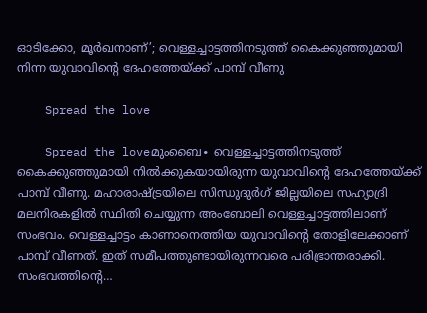ഓടിക്കോ, മൂർഖനാണ്’; വെള്ളച്ചാട്ടത്തിനടുത്ത് കൈക്കുഞ്ഞുമായി നിന്ന യുവാവിന്റെ ദേഹത്തേയ്ക്ക് പാമ്പ് വീണു

    Spread the love

    Spread the loveമുംബൈ∙ വെള്ളച്ചാട്ടത്തിനടുത്ത് കൈക്കുഞ്ഞുമായി നിൽക്കുകയായിരുന്ന യുവാവിന്റെ ദേഹത്തേയ്ക്ക് പാമ്പ് വീണു. മഹാരാഷ്ട്രയിലെ സിന്ധുദുർഗ് ജില്ലയിലെ സഹ്യാദ്രി മലനിരകളിൽ സ്ഥിതി ചെയ്യുന്ന അംബോലി വെള്ളച്ചാട്ടത്തിലാണ് സംഭവം. വെള്ളച്ചാട്ടം കാണാനെത്തിയ യുവാവിന്റെ തോളിലേക്കാണ് പാമ്പ് വീണത്. ഇത് സമീപത്തുണ്ടായിരുന്നവരെ പരിഭ്രാന്തരാക്കി. സംഭവത്തിന്റെ…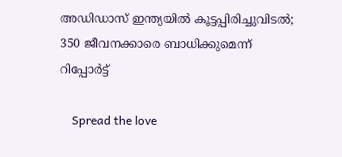അഡിഡാസ് ഇന്ത്യയില്‍ കൂട്ടപ്പിരിച്ചുവിടല്‍; 350 ജീവനക്കാരെ ബാധിക്കുമെന്ന് റിപ്പോര്‍ട്ട്

    Spread the love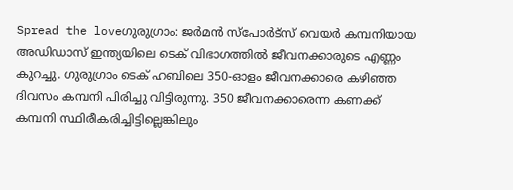Spread the loveഗുരുഗ്രാം: ജര്‍മന്‍ സ്‌പോര്‍ട്‌സ് വെയര്‍ കമ്പനിയായ അഡിഡാസ് ഇന്ത്യയിലെ ടെക് വിഭാഗത്തില്‍ ജീവനക്കാരുടെ എണ്ണം കുറച്ചു. ഗുരുഗ്രാം ടെക് ഹബിലെ 350-ഓളം ജീവനക്കാരെ കഴിഞ്ഞ ദിവസം കമ്പനി പിരിച്ചു വിട്ടിരുന്നു. 350 ജീവനക്കാരെന്ന കണക്ക് കമ്പനി സ്ഥിരീകരിച്ചിട്ടില്ലെങ്കിലും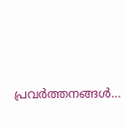പ്രവര്‍ത്തനങ്ങള്‍…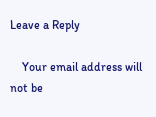Leave a Reply

    Your email address will not be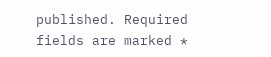published. Required fields are marked *